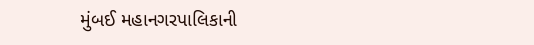મુંબઈ મહાનગરપાલિકાની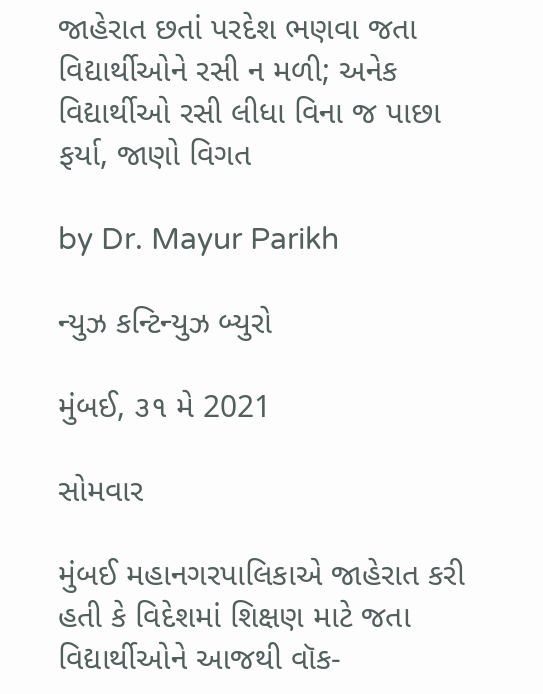જાહેરાત છતાં પરદેશ ભણવા જતા વિદ્યાર્થીઓને રસી ન મળી; અનેક વિદ્યાર્થીઓ રસી લીધા વિના જ પાછા ફર્યા, જાણો વિગત

by Dr. Mayur Parikh

ન્યુઝ કન્ટિન્યુઝ બ્યુરો

મુંબઈ, ૩૧ મે 2021

સોમવાર

મુંબઈ મહાનગરપાલિકાએ જાહેરાત કરી હતી કે વિદેશમાં શિક્ષણ માટે જતા વિદ્યાર્થીઓને આજથી વૉક-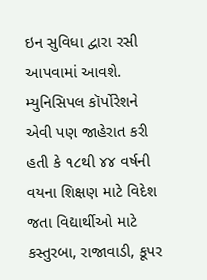ઇન સુવિધા દ્વારા રસી આપવામાં આવશે. મ્યુનિસિપલ કૉર્પોરેશને એવી પણ જાહેરાત કરી હતી કે ૧૮થી ૪૪ વર્ષની વયના શિક્ષણ માટે વિદેશ જતા વિદ્યાર્થીઓ માટે કસ્તુરબા, રાજાવાડી, કૂપર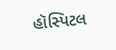હૉસ્પિટલ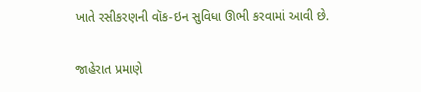ખાતે રસીકરણની વૉક-ઇન સુવિધા ઊભી કરવામાં આવી છે.

જાહેરાત પ્રમાણે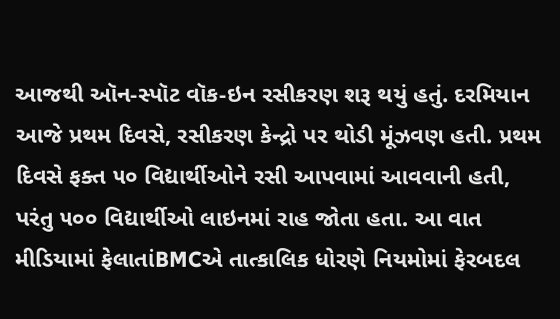આજથી ઑન-સ્પૉટ વૉક-ઇન રસીકરણ શરૂ થયું હતું. દરમિયાન આજે પ્રથમ દિવસે, રસીકરણ કેન્દ્રો પર થોડી મૂંઝવણ હતી. પ્રથમ દિવસે ફક્ત ૫૦ વિદ્યાર્થીઓને રસી આપવામાં આવવાની હતી, પરંતુ ૫૦૦ વિદ્યાર્થીઓ લાઇનમાં રાહ જોતા હતા. આ વાત મીડિયામાં ફેલાતાંBMCએ તાત્કાલિક ધોરણે નિયમોમાં ફેરબદલ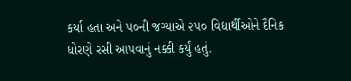કર્યા હતા અને ૫૦ની જગ્યાએ ૨૫૦ વિદ્યાર્થીઓને દૈનિક ધોરણે રસી આપવાનું નક્કી કર્યું હતું.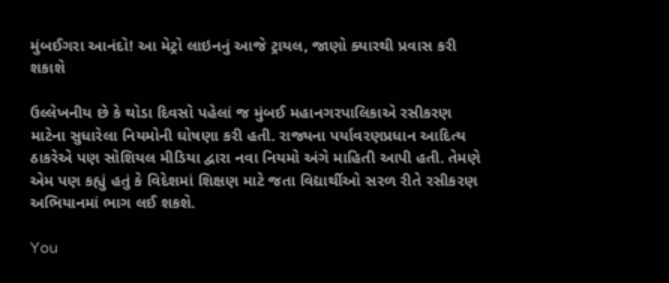મુંબઈગરા આનંદો! આ મેટ્રો લાઇનનું આજે ટ્રાયલ, જાણો ક્યારથી પ્રવાસ કરી શકાશે

ઉલ્લેખનીય છે કે થોડા દિવસો પહેલાં જ મુંબઈ મહાનગરપાલિકાએ રસીકરણ માટેના સુધારેલા નિયમોની ઘોષણા કરી હતી. રાજ્યના પર્યાવરણપ્રધાન આદિત્ય ઠાકરેએ પણ સોશિયલ મીડિયા દ્વારા નવા નિયમો અંગે માહિતી આપી હતી. તેમણે એમ પણ કહ્યું હતું કે વિદેશમાં શિક્ષણ માટે જતા વિદ્યાર્થીઓ સરળ રીતે રસીકરણ અભિયાનમાં ભાગ લઈ શકશે.

You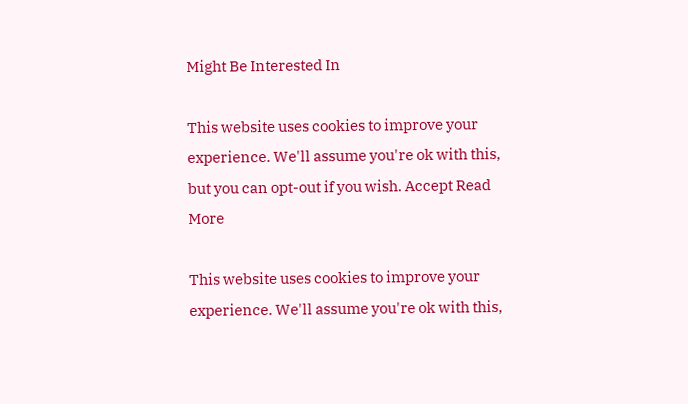Might Be Interested In

This website uses cookies to improve your experience. We'll assume you're ok with this, but you can opt-out if you wish. Accept Read More

This website uses cookies to improve your experience. We'll assume you're ok with this,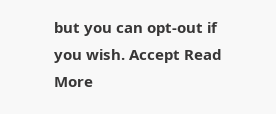but you can opt-out if you wish. Accept Read More